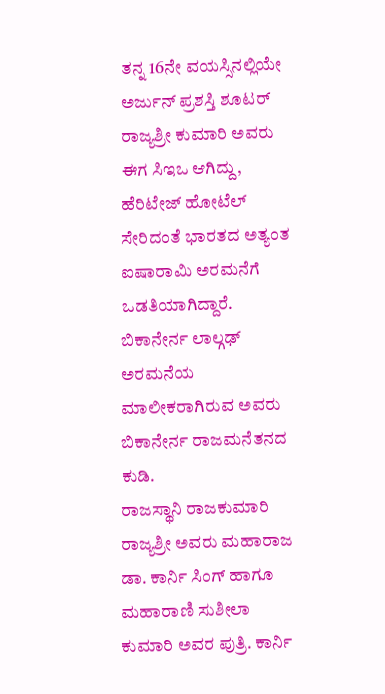ತನ್ನ 16ನೇ ವಯಸ್ಸಿನಲ್ಲಿಯೇ ಅರ್ಜುನ್ ಪ್ರಶಸ್ತಿ ಶೂಟರ್ ರಾಜ್ಯಶ್ರೀ ಕುಮಾರಿ ಅವರು ಈಗ ಸಿಇಒ ಆಗಿದ್ದು, ಹೆರಿಟೇಜ್ ಹೋಟೆಲ್ ಸೇರಿದಂತೆ ಭಾರತದ ಅತ್ಯಂತ ಐಷಾರಾಮಿ ಅರಮನೆಗೆ ಒಡತಿಯಾಗಿದ್ದಾರೆ. ಬಿಕಾನೇರ್ನ ಲಾಲ್ಗಢ್ ಅರಮನೆಯ ಮಾಲೀಕರಾಗಿರುವ ಅವರು ಬಿಕಾನೇರ್ನ ರಾಜಮನೆತನದ ಕುಡಿ.
ರಾಜಸ್ಥಾನಿ ರಾಜಕುಮಾರಿ ರಾಜ್ಯಶ್ರೀ ಅವರು ಮಹಾರಾಜ ಡಾ. ಕಾರ್ನಿ ಸಿಂಗ್ ಹಾಗೂ ಮಹಾರಾಣಿ ಸುಶೀಲಾ ಕುಮಾರಿ ಅವರ ಪುತ್ರಿ. ಕಾರ್ನಿ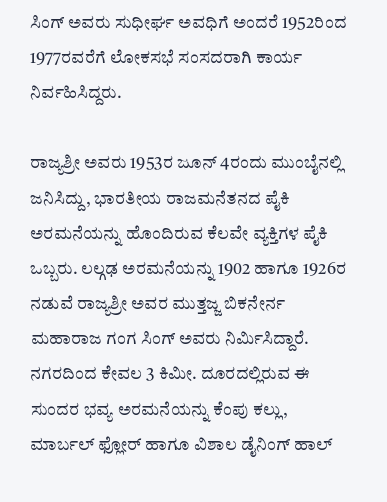ಸಿಂಗ್ ಅವರು ಸುಧೀರ್ಘ ಅವಧಿಗೆ ಅಂದರೆ 1952ರಿಂದ 1977ರವರೆಗೆ ಲೋಕಸಭೆ ಸಂಸದರಾಗಿ ಕಾರ್ಯ ನಿರ್ವಹಿಸಿದ್ದರು.

ರಾಜ್ಯಶ್ರೀ ಅವರು 1953ರ ಜೂನ್ 4ರಂದು ಮುಂಬೈನಲ್ಲಿ ಜನಿಸಿದ್ದು, ಭಾರತೀಯ ರಾಜಮನೆತನದ ಪೈಕಿ ಅರಮನೆಯನ್ನು ಹೊಂದಿರುವ ಕೆಲವೇ ವ್ಯಕ್ತಿಗಳ ಪೈಕಿ ಒಬ್ಬರು. ಲಲ್ಗಢ ಅರಮನೆಯನ್ನು 1902 ಹಾಗೂ 1926ರ ನಡುವೆ ರಾಜ್ಯಶ್ರೀ ಅವರ ಮುತ್ತಜ್ಜ ಬಿಕನೇರ್ನ ಮಹಾರಾಜ ಗಂಗ ಸಿಂಗ್ ಅವರು ನಿರ್ಮಿಸಿದ್ದಾರೆ.
ನಗರದಿಂದ ಕೇವಲ 3 ಕಿಮೀ. ದೂರದಲ್ಲಿರುವ ಈ ಸುಂದರ ಭವ್ಯ ಅರಮನೆಯನ್ನು ಕೆಂಪು ಕಲ್ಲು, ಮಾರ್ಬಲ್ ಫ್ಲೋರ್ ಹಾಗೂ ವಿಶಾಲ ಡೈನಿಂಗ್ ಹಾಲ್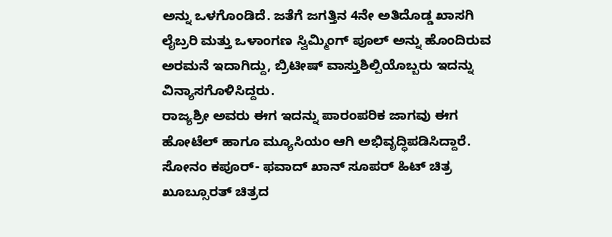ಅನ್ನು ಒಳಗೊಂಡಿದೆ. ಜತೆಗೆ ಜಗತ್ತಿನ 4ನೇ ಅತಿದೊಡ್ಡ ಖಾಸಗಿ ಲೈಬ್ರರಿ ಮತ್ತು ಒಳಾಂಗಣ ಸ್ವಿಮ್ಮಿಂಗ್ ಪೂಲ್ ಅನ್ನು ಹೊಂದಿರುವ ಅರಮನೆ ಇದಾಗಿದ್ದು, ಬ್ರಿಟೀಷ್ ವಾಸ್ತುಶಿಲ್ಪಿಯೊಬ್ಬರು ಇದನ್ನು ವಿನ್ಯಾಸಗೊಳಿಸಿದ್ದರು.
ರಾಜ್ಯಶ್ರೀ ಅವರು ಈಗ ಇದನ್ನು ಪಾರಂಪರಿಕ ಜಾಗವು ಈಗ ಹೋಟೆಲ್ ಹಾಗೂ ಮ್ಯೂಸಿಯಂ ಆಗಿ ಅಭಿವೃದ್ಧಿಪಡಿಸಿದ್ದಾರೆ. ಸೋನಂ ಕಪೂರ್- ಫವಾದ್ ಖಾನ್ ಸೂಪರ್ ಹಿಟ್ ಚಿತ್ರ ಖೂಬ್ಸೂರತ್ ಚಿತ್ರದ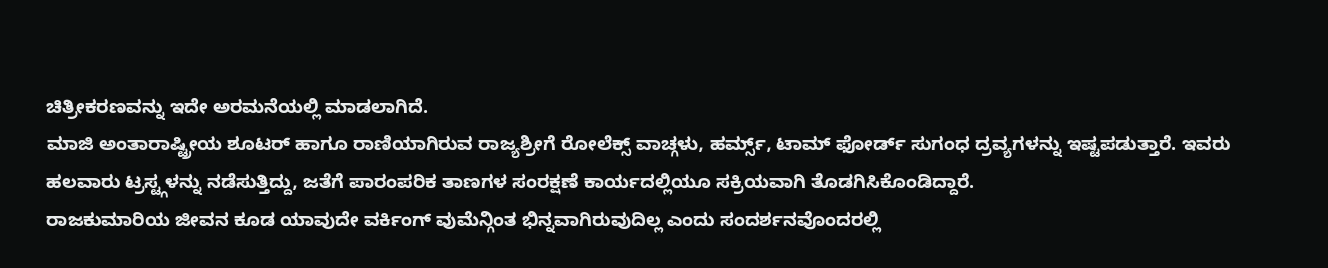ಚಿತ್ರೀಕರಣವನ್ನು ಇದೇ ಅರಮನೆಯಲ್ಲಿ ಮಾಡಲಾಗಿದೆ.
ಮಾಜಿ ಅಂತಾರಾಷ್ಟ್ರೀಯ ಶೂಟರ್ ಹಾಗೂ ರಾಣಿಯಾಗಿರುವ ರಾಜ್ಯಶ್ರೀಗೆ ರೋಲೆಕ್ಸ್ ವಾಚ್ಗಳು, ಹರ್ಮ್ಸ್, ಟಾಮ್ ಫೋರ್ಡ್ ಸುಗಂಧ ದ್ರವ್ಯಗಳನ್ನು ಇಷ್ಟಪಡುತ್ತಾರೆ. ಇವರು ಹಲವಾರು ಟ್ರಸ್ಟ್ಗಳನ್ನು ನಡೆಸುತ್ತಿದ್ದು, ಜತೆಗೆ ಪಾರಂಪರಿಕ ತಾಣಗಳ ಸಂರಕ್ಷಣೆ ಕಾರ್ಯದಲ್ಲಿಯೂ ಸಕ್ರಿಯವಾಗಿ ತೊಡಗಿಸಿಕೊಂಡಿದ್ದಾರೆ.
ರಾಜಕುಮಾರಿಯ ಜೀವನ ಕೂಡ ಯಾವುದೇ ವರ್ಕಿಂಗ್ ವುಮೆನ್ಗಿಂತ ಭಿನ್ನವಾಗಿರುವುದಿಲ್ಲ ಎಂದು ಸಂದರ್ಶನವೊಂದರಲ್ಲಿ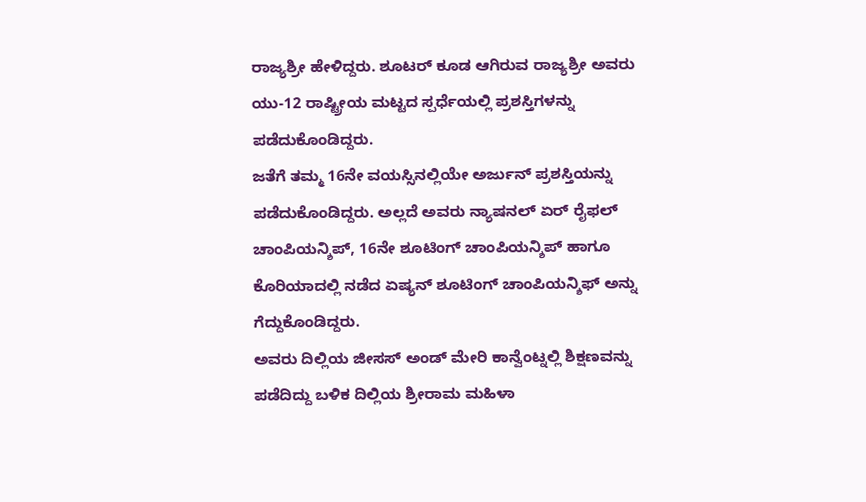ರಾಜ್ಯಶ್ರೀ ಹೇಳಿದ್ದರು. ಶೂಟರ್ ಕೂಡ ಆಗಿರುವ ರಾಜ್ಯಶ್ರೀ ಅವರು ಯು-12 ರಾಷ್ಟ್ರೀಯ ಮಟ್ಟದ ಸ್ಪರ್ಧೆಯಲ್ಲಿ ಪ್ರಶಸ್ತಿಗಳನ್ನು ಪಡೆದುಕೊಂಡಿದ್ದರು.
ಜತೆಗೆ ತಮ್ಮ 16ನೇ ವಯಸ್ಸಿನಲ್ಲಿಯೇ ಅರ್ಜುನ್ ಪ್ರಶಸ್ತಿಯನ್ನು ಪಡೆದುಕೊಂಡಿದ್ದರು. ಅಲ್ಲದೆ ಅವರು ನ್ಯಾಷನಲ್ ಏರ್ ರೈಫಲ್ ಚಾಂಪಿಯನ್ಶಿಪ್, 16ನೇ ಶೂಟಿಂಗ್ ಚಾಂಪಿಯನ್ಶಿಪ್ ಹಾಗೂ ಕೊರಿಯಾದಲ್ಲಿ ನಡೆದ ಏಷ್ಯನ್ ಶೂಟಿಂಗ್ ಚಾಂಪಿಯನ್ಶಿಫ್ ಅನ್ನು ಗೆದ್ದುಕೊಂಡಿದ್ದರು.
ಅವರು ದಿಲ್ಲಿಯ ಜೀಸಸ್ ಅಂಡ್ ಮೇರಿ ಕಾನ್ವೆಂಟ್ನಲ್ಲಿ ಶಿಕ್ಷಣವನ್ನು ಪಡೆದಿದ್ದು ಬಳಿಕ ದಿಲ್ಲಿಯ ಶ್ರೀರಾಮ ಮಹಿಳಾ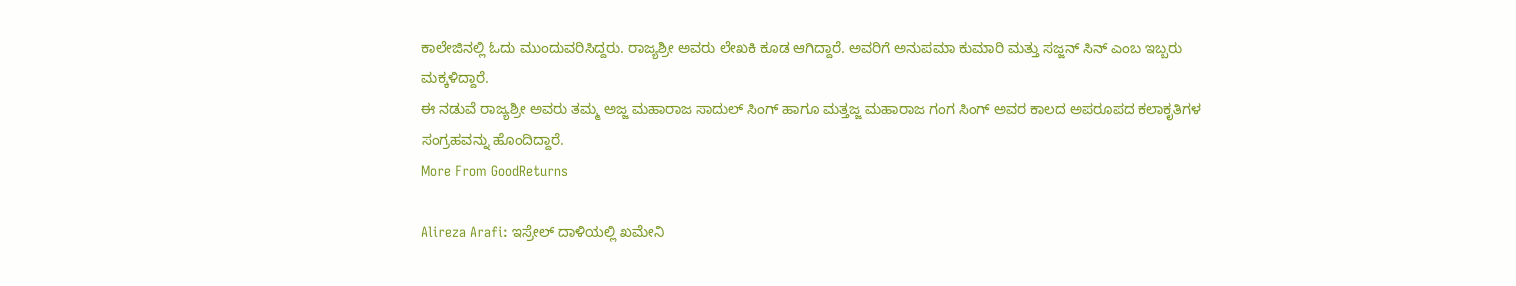ಕಾಲೇಜಿನಲ್ಲಿ ಓದು ಮುಂದುವರಿಸಿದ್ದರು. ರಾಜ್ಯಶ್ರೀ ಅವರು ಲೇಖಕಿ ಕೂಡ ಆಗಿದ್ದಾರೆ. ಅವರಿಗೆ ಅನುಪಮಾ ಕುಮಾರಿ ಮತ್ತು ಸಜ್ಜನ್ ಸಿನ್ ಎಂಬ ಇಬ್ಬರು ಮಕ್ಕಳಿದ್ದಾರೆ.
ಈ ನಡುವೆ ರಾಜ್ಯಶ್ರೀ ಅವರು ತಮ್ಮ ಅಜ್ಜ ಮಹಾರಾಜ ಸಾದುಲ್ ಸಿಂಗ್ ಹಾಗೂ ಮತ್ತಜ್ಜ ಮಹಾರಾಜ ಗಂಗ ಸಿಂಗ್ ಅವರ ಕಾಲದ ಅಪರೂಪದ ಕಲಾಕೃತಿಗಳ ಸಂಗ್ರಹವನ್ನು ಹೊಂದಿದ್ದಾರೆ.
More From GoodReturns

Alireza Arafi: ಇಸ್ರೇಲ್ ದಾಳಿಯಲ್ಲಿ ಖಮೇನಿ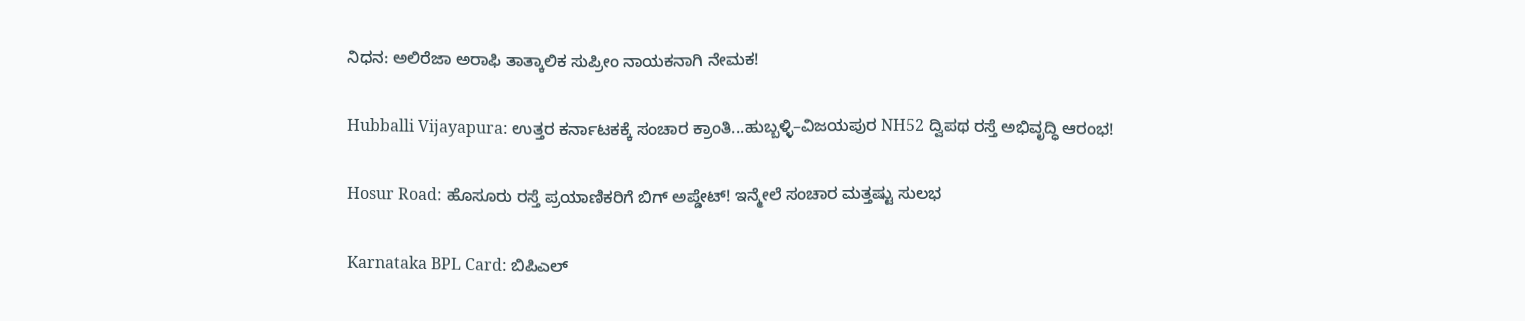ನಿಧನ: ಅಲಿರೆಜಾ ಅರಾಫಿ ತಾತ್ಕಾಲಿಕ ಸುಪ್ರೀಂ ನಾಯಕನಾಗಿ ನೇಮಕ!

Hubballi Vijayapura: ಉತ್ತರ ಕರ್ನಾಟಕಕ್ಕೆ ಸಂಚಾರ ಕ್ರಾಂತಿ...ಹುಬ್ಬಳ್ಳಿ–ವಿಜಯಪುರ NH52 ದ್ವಿಪಥ ರಸ್ತೆ ಅಭಿವೃದ್ಧಿ ಆರಂಭ!

Hosur Road: ಹೊಸೂರು ರಸ್ತೆ ಪ್ರಯಾಣಿಕರಿಗೆ ಬಿಗ್ ಅಪ್ಡೇಟ್! ಇನ್ಮೇಲೆ ಸಂಚಾರ ಮತ್ತಷ್ಟು ಸುಲಭ

Karnataka BPL Card: ಬಿಪಿಎಲ್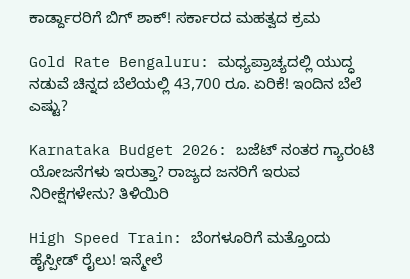ಕಾರ್ಡ್ದಾರರಿಗೆ ಬಿಗ್ ಶಾಕ್! ಸರ್ಕಾರದ ಮಹತ್ವದ ಕ್ರಮ

Gold Rate Bengaluru: ಮಧ್ಯಪ್ರಾಚ್ಯದಲ್ಲಿ ಯುದ್ಧ ನಡುವೆ ಚಿನ್ನದ ಬೆಲೆಯಲ್ಲಿ 43,700 ರೂ. ಏರಿಕೆ! ಇಂದಿನ ಬೆಲೆ ಎಷ್ಟು?

Karnataka Budget 2026: ಬಜೆಟ್ ನಂತರ ಗ್ಯಾರಂಟಿ ಯೋಜನೆಗಳು ಇರುತ್ತಾ? ರಾಜ್ಯದ ಜನರಿಗೆ ಇರುವ ನಿರೀಕ್ಷೆಗಳೇನು? ತಿಳಿಯಿರಿ

High Speed Train: ಬೆಂಗಳೂರಿಗೆ ಮತ್ತೊಂದು ಹೈಸ್ಪೀಡ್ ರೈಲು! ಇನ್ಮೇಲೆ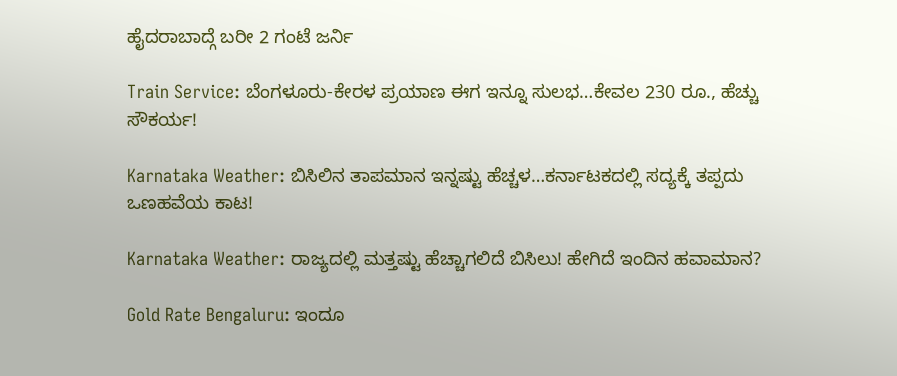ಹೈದರಾಬಾದ್ಗೆ ಬರೀ 2 ಗಂಟೆ ಜರ್ನಿ

Train Service: ಬೆಂಗಳೂರು-ಕೇರಳ ಪ್ರಯಾಣ ಈಗ ಇನ್ನೂ ಸುಲಭ…ಕೇವಲ 230 ರೂ., ಹೆಚ್ಚು ಸೌಕರ್ಯ!

Karnataka Weather: ಬಿಸಿಲಿನ ತಾಪಮಾನ ಇನ್ನಷ್ಟು ಹೆಚ್ಚಳ…ಕರ್ನಾಟಕದಲ್ಲಿ ಸದ್ಯಕ್ಕೆ ತಪ್ಪದು ಒಣಹವೆಯ ಕಾಟ!

Karnataka Weather: ರಾಜ್ಯದಲ್ಲಿ ಮತ್ತಷ್ಟು ಹೆಚ್ಚಾಗಲಿದೆ ಬಿಸಿಲು! ಹೇಗಿದೆ ಇಂದಿನ ಹವಾಮಾನ?

Gold Rate Bengaluru: ಇಂದೂ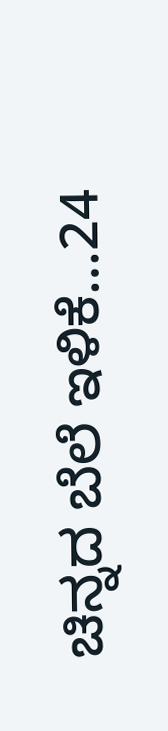ಚಿನ್ನದ ಬೆಲೆ ಇಳಿಕೆ…24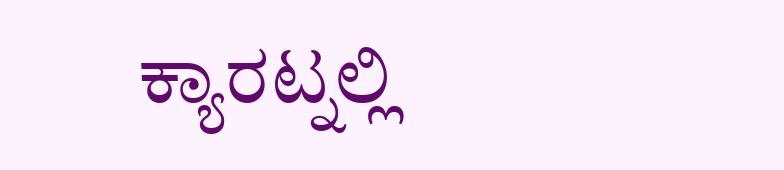ಕ್ಯಾರಟ್ನಲ್ಲಿ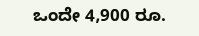ಒಂದೇ 4,900 ರೂ.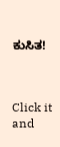ಕುಸಿತ!



Click it and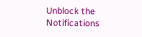Unblock the Notifications